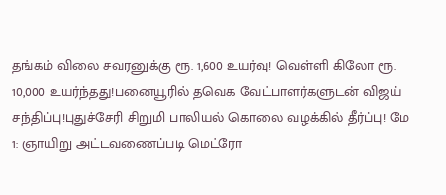தங்கம் விலை சவரனுக்கு ரூ. 1,600 உயர்வு! வெள்ளி கிலோ ரூ. 10,000 உயர்ந்தது!பனையூரில் தவெக வேட்பாளர்களுடன் விஜய் சந்திப்பு!புதுச்சேரி சிறுமி பாலியல் கொலை வழக்கில் தீர்ப்பு! மே 1: ஞாயிறு அட்டவணைப்படி மெட்ரோ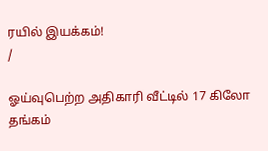ரயில் இயக்கம்!
/

ஓய்வுபெற்ற அதிகாரி வீட்டில் 17 கிலோ தங்கம்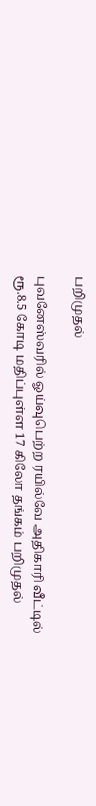பறிமுதல்

புவனேஸ்வரில் ஓய்வுபெற்ற ரயில்வே அதிகாரி வீட்டில் ரூ.8.5 கோடி மதிப்புள்ள 17 கிலோ தங்கம் பறிமுதல்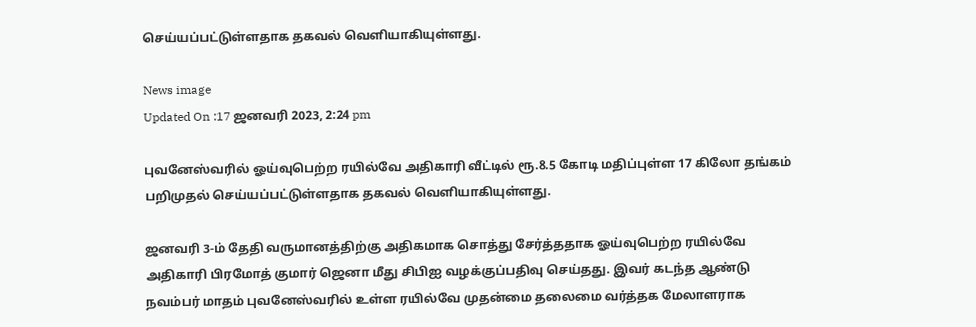செய்யப்பட்டுள்ளதாக தகவல் வெளியாகியுள்ளது.

News image
Updated On :17 ஜனவரி 2023, 2:24 pm

புவனேஸ்வரில் ஓய்வுபெற்ற ரயில்வே அதிகாரி வீட்டில் ரூ.8.5 கோடி மதிப்புள்ள 17 கிலோ தங்கம் பறிமுதல் செய்யப்பட்டுள்ளதாக தகவல் வெளியாகியுள்ளது.

ஜனவரி 3-ம் தேதி வருமானத்திற்கு அதிகமாக சொத்து சேர்த்ததாக ஓய்வுபெற்ற ரயில்வே அதிகாரி பிரமோத் குமார் ஜெனா மீது சிபிஐ வழக்குப்பதிவு செய்தது. இவர் கடந்த ஆண்டு நவம்பர் மாதம் புவனேஸ்வரில் உள்ள ரயில்வே முதன்மை தலைமை வர்த்தக மேலாளராக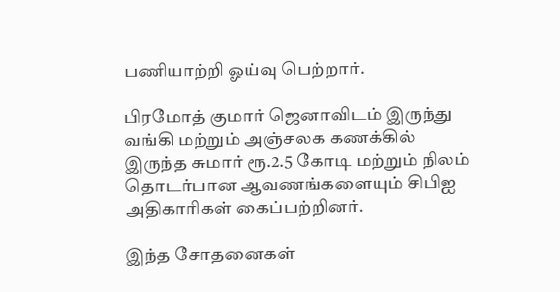பணியாற்றி ஓய்வு பெற்றார்.

பிரமோத் குமார் ஜெனாவிடம் இருந்து வங்கி மற்றும் அஞ்சலக கணக்கில் இருந்த சுமார் ரூ.2.5 கோடி மற்றும் நிலம் தொடர்பான ஆவணங்களையும் சிபிஐ அதிகாரிகள் கைப்பற்றினர்.

இந்த சோதனைகள்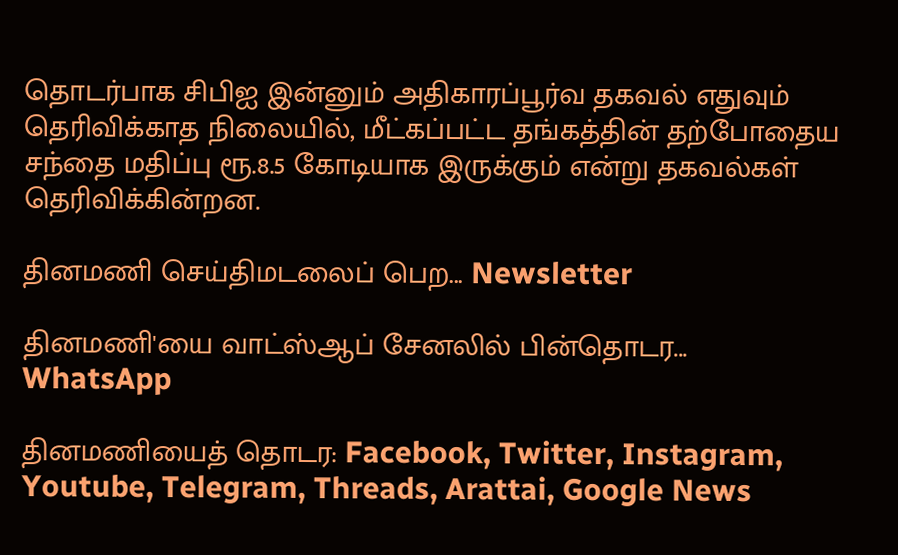தொடர்பாக சிபிஐ இன்னும் அதிகாரப்பூர்வ தகவல் எதுவும் தெரிவிக்காத நிலையில், மீட்கப்பட்ட தங்கத்தின் தற்போதைய சந்தை மதிப்பு ரூ.8.5 கோடியாக இருக்கும் என்று தகவல்கள் தெரிவிக்கின்றன.

தினமணி செய்திமடலைப் பெற... Newsletter

தினமணி'யை வாட்ஸ்ஆப் சேனலில் பின்தொடர... WhatsApp

தினமணியைத் தொடர: Facebook, Twitter, Instagram, Youtube, Telegram, Threads, Arattai, Google News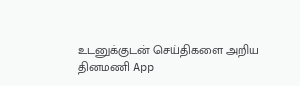உடனுக்குடன் செய்திகளை அறிய தினமணி App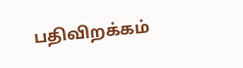பதிவிறக்கம்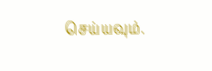செய்யவும்.